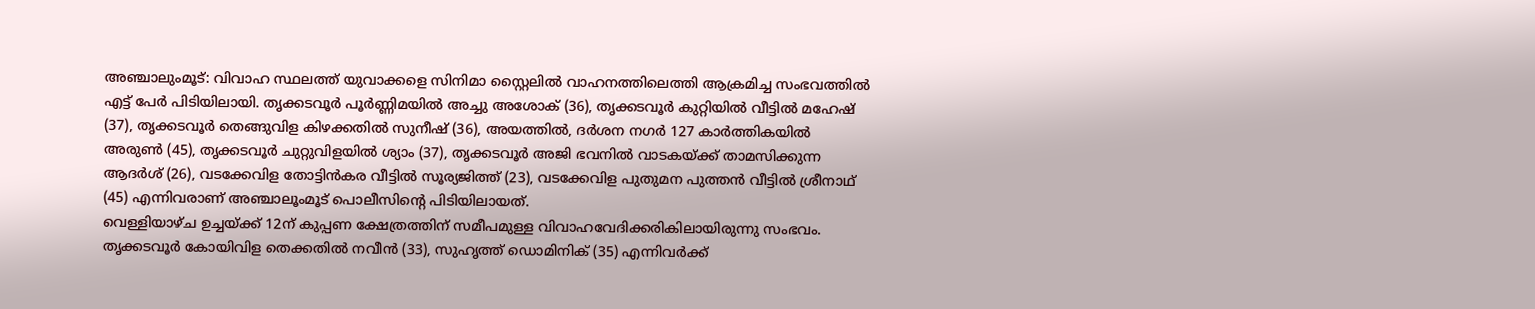അഞ്ചാലുംമൂട്: വിവാഹ സ്ഥലത്ത് യുവാക്കളെ സിനിമാ സ്റ്റൈലിൽ വാഹനത്തിലെത്തി ആക്രമിച്ച സംഭവത്തിൽ എട്ട് പേർ പിടിയിലായി. തൃക്കടവൂർ പൂർണ്ണിമയിൽ അച്ചു അശോക് (36), തൃക്കടവൂർ കുറ്റിയിൽ വീട്ടിൽ മഹേഷ് (37), തൃക്കടവൂർ തെങ്ങുവിള കിഴക്കതിൽ സുനീഷ് (36), അയത്തിൽ, ദർശന നഗർ 127 കാർത്തികയിൽ അരുൺ (45), തൃക്കടവൂർ ചുറ്റുവിളയിൽ ശ്യാം (37), തൃക്കടവൂർ അജി ഭവനിൽ വാടകയ്ക്ക് താമസിക്കുന്ന ആദർശ് (26), വടക്കേവിള തോട്ടിൻകര വീട്ടിൽ സൂര്യജിത്ത് (23), വടക്കേവിള പുതുമന പുത്തൻ വീട്ടിൽ ശ്രീനാഥ് (45) എന്നിവരാണ് അഞ്ചാലൂംമൂട് പൊലീസിന്റെ പിടിയിലായത്.
വെള്ളിയാഴ്ച ഉച്ചയ്ക്ക് 12ന് കുപ്പണ ക്ഷേത്രത്തിന് സമീപമുള്ള വിവാഹവേദിക്കരികിലായിരുന്നു സംഭവം. തൃക്കടവൂർ കോയിവിള തെക്കതിൽ നവീൻ (33), സുഹൃത്ത് ഡൊമിനിക് (35) എന്നിവർക്ക്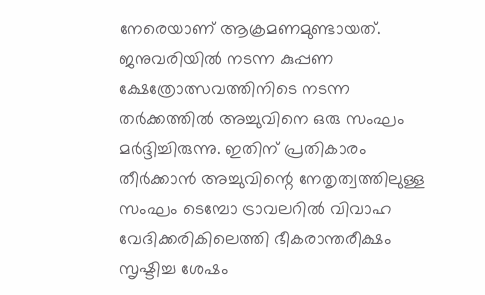നേരെയാണ് ആക്രമണമുണ്ടായത്. ജനുവരിയിൽ നടന്ന കുപ്പണ ക്ഷേത്രോത്സവത്തിനിടെ നടന്ന തർക്കത്തിൽ അച്ചുവിനെ ഒരു സംഘം മർദ്ദിച്ചിരുന്നു. ഇതിന് പ്രതികാരം തീർക്കാൻ അച്ചുവിന്റെ നേതൃത്വത്തിലുള്ള സംഘം ടെമ്പോ ട്രാവലറിൽ വിവാഹ വേദിക്കരികിലെത്തി ഭീകരാന്തരീക്ഷം സൃഷ്ടിച്ച ശേഷം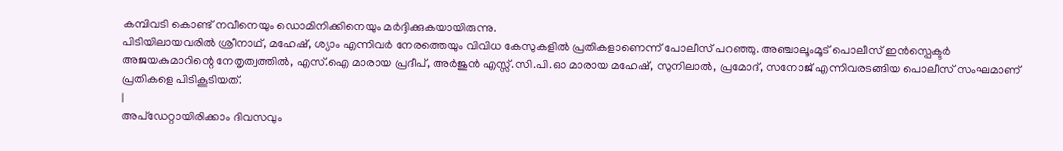കമ്പിവടി കൊണ്ട് നവീനെയും ഡൊമിനിക്കിനെയും മർദ്ദിക്കുകയായിരുന്നു.
പിടിയിലായവരിൽ ശ്രീനാഥ്, മഹേഷ്, ശ്യാം എന്നിവർ നേരത്തെയും വിവിധ കേസുകളിൽ പ്രതികളാണെന്ന് പോലീസ് പറഞ്ഞു. അഞ്ചാലൂംമൂട് പൊലീസ് ഇൻസ്പെക്ടർ അജയകുമാറിന്റെ നേതൃത്വത്തിൽ, എസ്.ഐ മാരായ പ്രദീപ്, അർജുൻ എസ്സ്.സി.പി.ഓ മാരായ മഹേഷ്, സുനിലാൽ, പ്രമോദ്, സനോജ് എന്നിവരടങ്ങിയ പൊലീസ് സംഘമാണ് പ്രതികളെ പിടികൂടിയത്.
|
അപ്ഡേറ്റായിരിക്കാം ദിവസവും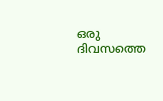ഒരു ദിവസത്തെ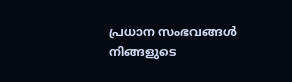പ്രധാന സംഭവങ്ങൾ നിങ്ങളുടെ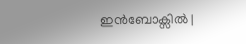ഇൻബോക്സിൽ |